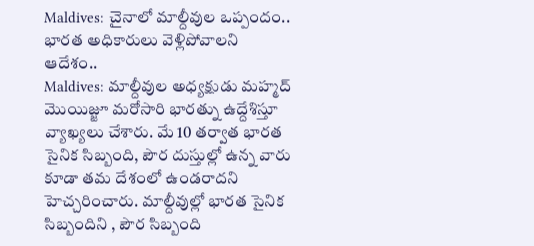Maldives: చైనాలో మాల్దీవుల ఒప్పందం.. భారత అధికారులు వెళ్లిపోవాలని ఆదేశం..
Maldives: మాల్దీవుల అధ్యక్షుడు మహ్మద్ మొయిజ్జూ మరోసారి భారత్ను ఉద్దేశిస్తూ వ్యాఖ్యలు చేశారు. మే 10 తర్వాత భారత సైనిక సిబ్బంది, పౌర దుస్తుల్లో ఉన్న వారు కూడా తమ దేశంలో ఉండరాదని హెచ్చరించారు. మాల్దీవుల్లో భారత సైనిక సిబ్బందిని , పౌర సిబ్బంది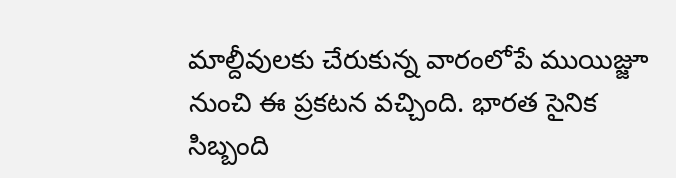మాల్దీవులకు చేరుకున్న వారంలోపే ముయిజ్జూ నుంచి ఈ ప్రకటన వచ్చింది. భారత సైనిక సిబ్బంది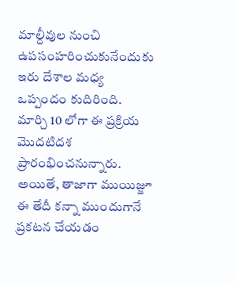మాల్దీవుల నుంచి ఉపసంహరించుకునేందుకు ఇరు దేశాల మధ్య ఒప్పందం కుదిరింది. మార్చి 10 లోగా ఈ ప్రక్రియ మొదటిదశ ప్రారంభించనున్నారు. అయితే, తాజాగా ముయిజ్జూ ఈ తేదీ కన్నా ముందుగానే ప్రకటన చేయడం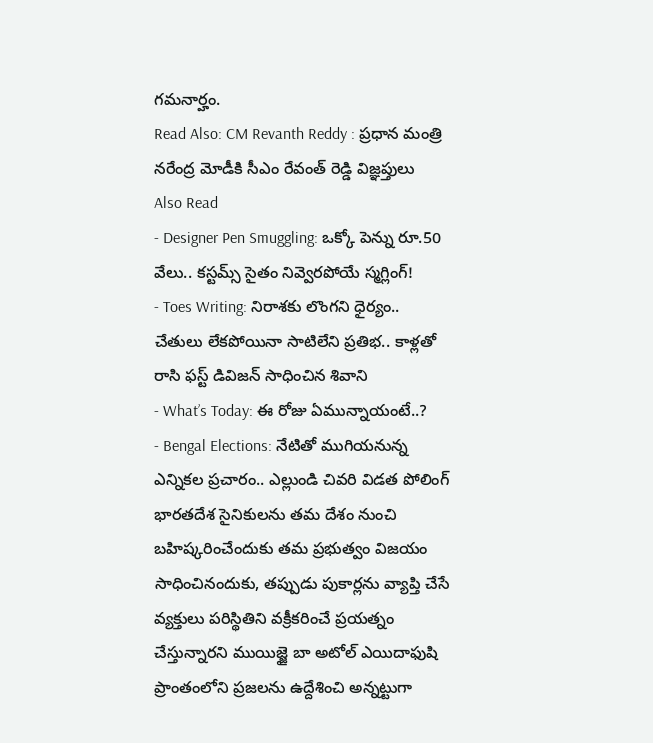గమనార్హం.
Read Also: CM Revanth Reddy : ప్రధాన మంత్రి నరేంద్ర మోడీకి సీఎం రేవంత్ రెడ్డి విజ్ఞప్తులు
Also Read
- Designer Pen Smuggling: ఒక్కో పెన్ను రూ.50 వేలు.. కస్టమ్స్ సైతం నివ్వెరపోయే స్మగ్లింగ్!
- Toes Writing: నిరాశకు లొంగని ధైర్యం.. చేతులు లేకపోయినా సాటిలేని ప్రతిభ.. కాళ్లతో రాసి ఫస్ట్ డివిజన్ సాధించిన శివాని
- What’s Today: ఈ రోజు ఏమున్నాయంటే..?
- Bengal Elections: నేటితో ముగియనున్న ఎన్నికల ప్రచారం.. ఎల్లుండి చివరి విడత పోలింగ్
భారతదేశ సైనికులను తమ దేశం నుంచి బహిష్కరించేందుకు తమ ప్రభుత్వం విజయం సాధించినందుకు, తప్పుడు పుకార్లను వ్యాప్తి చేసే వ్యక్తులు పరిస్థితిని వక్రీకరించే ప్రయత్నం చేస్తున్నారని ముయిజ్జై బా అటోల్ ఎయిదాఫుషి ప్రాంతంలోని ప్రజలను ఉద్దేశించి అన్నట్టుగా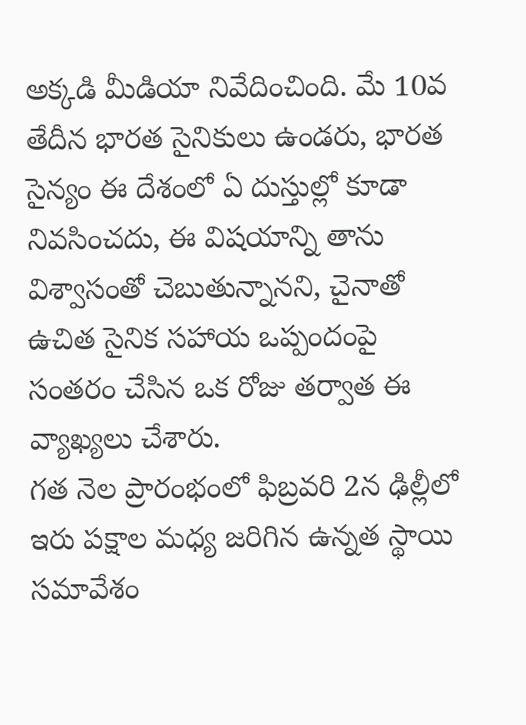అక్కడి మీడియా నివేదించింది. మే 10వ తేదీన భారత సైనికులు ఉండరు, భారత సైన్యం ఈ దేశంలో ఏ దుస్తుల్లో కూడా నివసించదు, ఈ విషయాన్ని తాను విశ్వాసంతో చెబుతున్నానని, చైనాతో ఉచిత సైనిక సహాయ ఒప్పందంపై సంతరం చేసిన ఒక రోజు తర్వాత ఈ వ్యాఖ్యలు చేశారు.
గత నెల ప్రారంభంలో ఫిబ్రవరి 2న ఢిల్లీలో ఇరు పక్షాల మధ్య జరిగిన ఉన్నత స్థాయి సమావేశం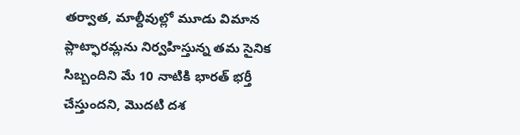తర్వాత, మాల్దీవుల్లో మూడు విమాన ప్లాట్ఫారమ్లను నిర్వహిస్తున్న తమ సైనిక సిబ్బందిని మే 10 నాటికి భారత్ భర్తీ చేస్తుందని, మొదటి దశ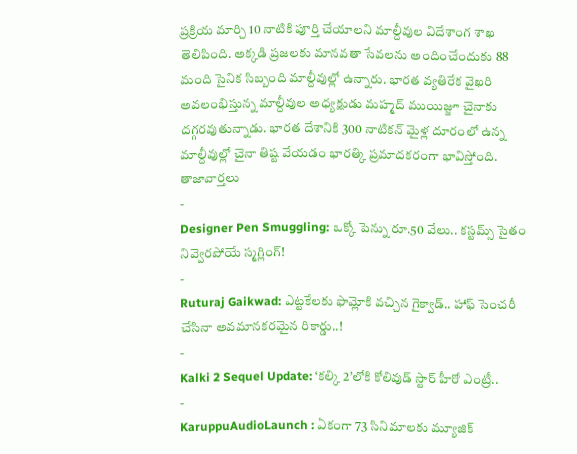ప్రక్రియ మార్చి 10 నాటికి పూర్తి చేయాలని మాల్దీవుల విదేశాంగ శాఖ తెలిపింది. అక్కడి ప్రజలకు మానవతా సేవలను అందించేందుకు 88 మంది సైనిక సిబ్బంది మాల్దీవుల్లో ఉన్నారు. భారత వ్యతిరేక వైఖరి అవలంభిస్తున్న మాల్దీవుల అధ్యక్షుడు మహ్మద్ ముయిజ్జూ చైనాకు దగ్గరవుతున్నాడు. భారత దేశానికి 300 నాటికన్ మైళ్ల దూరంలో ఉన్న మాల్దీవుల్లో చైనా తిష్ట వేయడం భారత్కి ప్రమాదకరంగా భావిస్తోంది.
తాజావార్తలు
-
Designer Pen Smuggling: ఒక్కో పెన్ను రూ.50 వేలు.. కస్టమ్స్ సైతం నివ్వెరపోయే స్మగ్లింగ్!
-
Ruturaj Gaikwad: ఎట్టకేలకు ఫామ్లోకి వచ్చిన గైక్వాడ్.. హాఫ్ సెంచరీ చేసినా అవమానకరమైన రికార్డు..!
-
Kalki 2 Sequel Update: ‘కల్కి 2’లోకి కోలివుడ్ స్టార్ హీరో ఎంట్రీ..
-
KaruppuAudioLaunch : ఏకంగా 73 సినిమాలకు మ్యూజిక్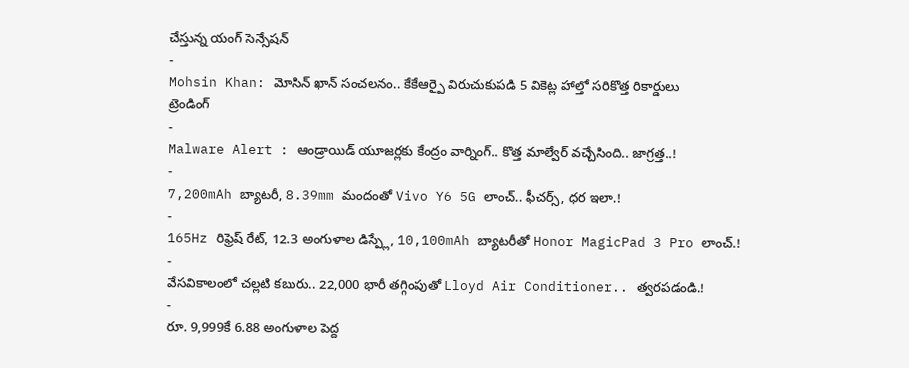చేస్తున్న యంగ్ సెన్సేషన్
-
Mohsin Khan: మోసిన్ ఖాన్ సంచలనం.. కేకేఆర్పై విరుచుకుపడి 5 వికెట్ల హాల్తో సరికొత్త రికార్డులు
ట్రెండింగ్
-
Malware Alert : ఆండ్రాయిడ్ యూజర్లకు కేంద్రం వార్నింగ్.. కొత్త మాల్వేర్ వచ్చేసింది.. జాగ్రత్త..!
-
7,200mAh బ్యాటరీ, 8.39mm మందంతో Vivo Y6 5G లాంచ్.. ఫీచర్స్, ధర ఇలా.!
-
165Hz రిఫ్రెష్ రేట్, 12.3 అంగుళాల డిస్ప్లే, 10,100mAh బ్యాటరీతో Honor MagicPad 3 Pro లాంచ్.!
-
వేసవికాలంలో చల్లటి కబురు.. 22,000 భారీ తగ్గింపుతో Lloyd Air Conditioner.. త్వరపడండి.!
-
రూ. 9,999కే 6.88 అంగుళాల పెద్ద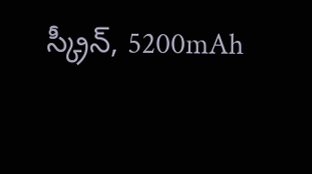స్క్రీన్, 5200mAh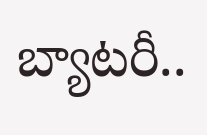బ్యాటరీ..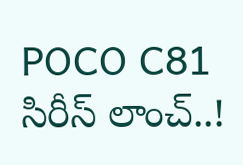POCO C81 సిరీస్ లాంచ్..!